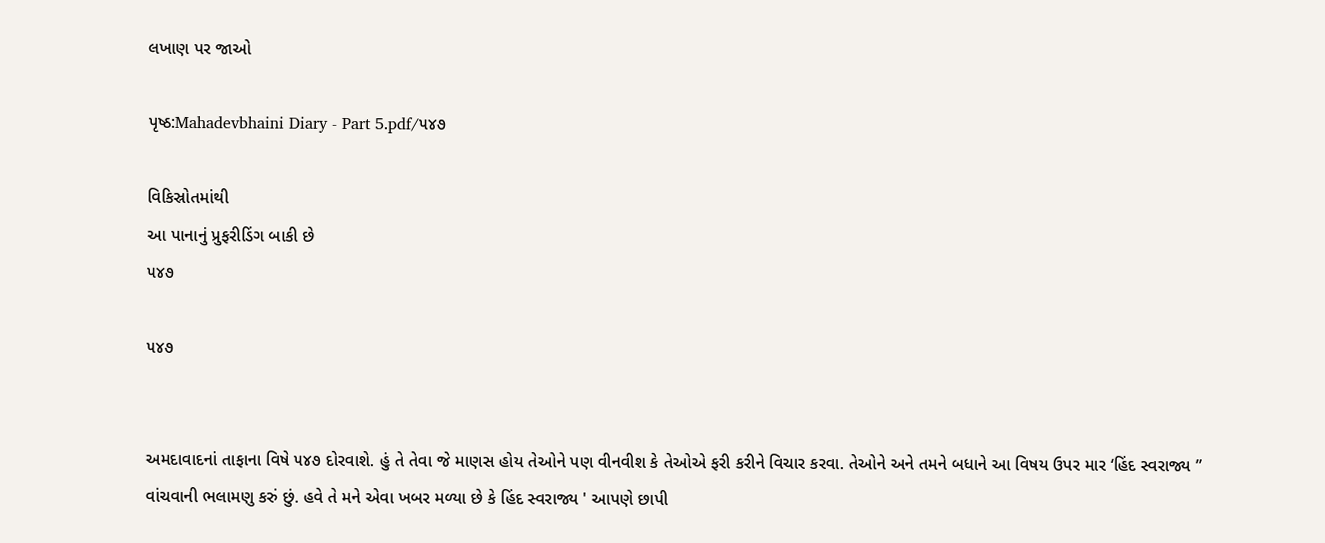લખાણ પર જાઓ

પૃષ્ઠ:Mahadevbhaini Diary - Part 5.pdf/૫૪૭

વિકિસ્રોતમાંથી
આ પાનાનું પ્રુફરીડિંગ બાકી છે
૫૪૭

૫૪૭


અમદાવાદનાં તાફાના વિષે ૫૪૭ દોરવાશે. હું તે તેવા જે માણસ હોય તેઓને પણ વીનવીશ કે તેઓએ ફરી કરીને વિચાર કરવા. તેઓને અને તમને બધાને આ વિષય ઉપર માર ‘હિંદ સ્વરાજ્ય ” વાંચવાની ભલામણુ કરું છું. હવે તે મને એવા ખબર મળ્યા છે કે હિંદ સ્વરાજ્ય ' આપણે છાપી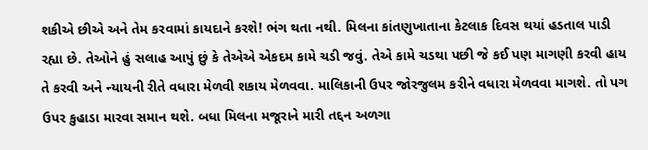શકીએ છીએ અને તેમ કરવામાં કાયદાને કરશે! ભંગ થતા નથી. મિલના કાંતણુખાતાના કેટલાક દિવસ થયાં હડતાલ પાડી રહ્યા છે. તેઓને હું સલાહ આપું છું કે તેએએ એકદમ કામે ચડી જવું. તેએ કામે ચડથા પછી જે કઈ પણ માગણી કરવી હાય તે કરવી અને ન્યાયની રીતે વધારા મેળવી શકાય મેળવવા. માલિકાની ઉપર જોરજુલમ કરીને વધારા મેળવવા માગશે. તો પગ ઉપર કુહાડા મારવા સમાન થશે. બધા મિલના મજૂરાને મારી તદ્દન અળગા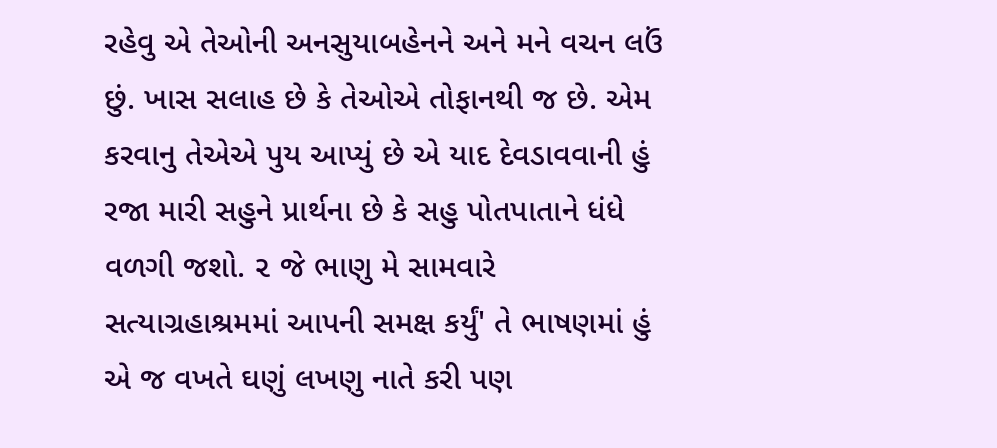રહેવુ એ તેઓની અનસુયાબહેનને અને મને વચન લઉં છું. ખાસ સલાહ છે કે તેઓએ તોફાનથી જ છે. એમ કરવાનુ તેએએ પુય આપ્યું છે એ યાદ દેવડાવવાની હું રજા મારી સહુને પ્રાર્થના છે કે સહુ પોતપાતાને ધંધે વળગી જશો. ૨ જે ભાણુ મે સામવારે સત્યાગ્રહાશ્રમમાં આપની સમક્ષ કર્યું' તે ભાષણમાં હું એ જ વખતે ઘણું લખણુ નાતે કરી પણ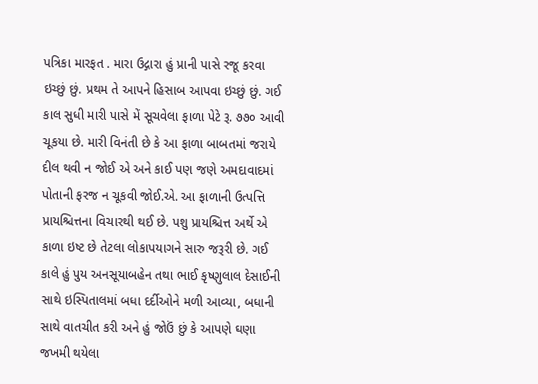પત્રિકા મારફત . મારા ઉદ્ગારા હું પ્રાની પાસે રજૂ કરવા ઇચ્છું છું. પ્રથમ તે આપને હિસાબ આપવા ઇચ્છું છું. ગઈ કાલ સુધી મારી પાસે મેં સૂચવેલા ફાળા પેટે રૂ. ૭૭૦ આવી ચૂકયા છે. મારી વિનંતી છે કે આ ફાળા બાબતમાં જરાયે દીલ થવી ન જોઈ એ અને કાઈ પણ જણે અમદાવાદમાં પોતાની ફરજ ન ચૂકવી જોઈ.એ. આ ફાળાની ઉત્પત્તિ પ્રાયશ્ચિત્તના વિચારથી થઈ છે. પશુ પ્રાયશ્ચિત્ત અર્થે એ કાળા ઇષ્ટ છે તેટલા લોકાપયાગને સારુ જરૂરી છે. ગઈ કાલે હું પુય અનસૂયાબહેન તથા ભાઈ કૃષ્ણુલાલ દેસાઈની સાથે ઇસ્પિતાલમાં બધા દર્દીઓને મળી આવ્યા, બધાની સાથે વાતચીત કરી અને હું જોઉં છું કે આપણે ઘણા જખમી થયેલા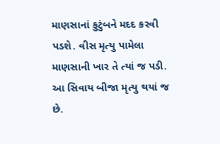માણસાનાં કુટુંબને મદદ કરવી પડશે. વીસ મૃત્યુ પામેલા માણસાની ખાર તે ત્યાં જ પડી. આ સિવાય બીજા મૃત્યુ થયાં જ છે.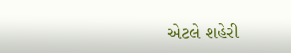એટલે શહેરી